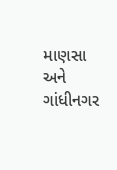માણસા અને ગાંધીનગર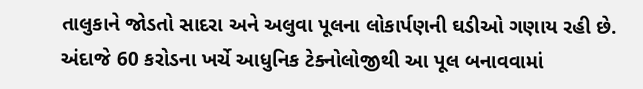તાલુકાને જોડતો સાદરા અને અલુવા પૂલના લોકાર્પણની ઘડીઓ ગણાય રહી છે. અંદાજે 60 કરોડના ખર્ચે આધુનિક ટેક્નોલોજીથી આ પૂલ બનાવવામાં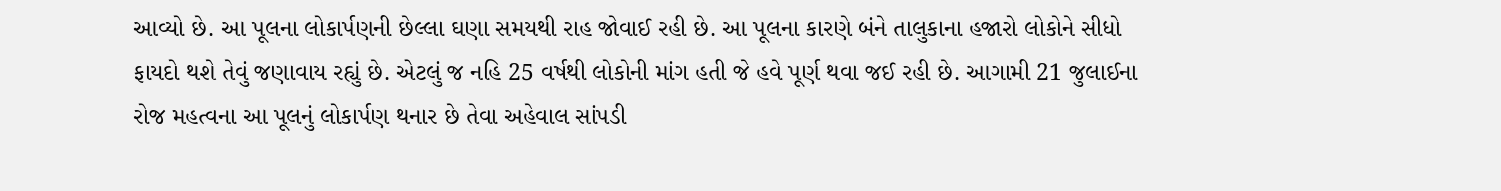આવ્યો છે. આ પૂલના લોકાર્પણની છેલ્લા ઘણા સમયથી રાહ જોવાઈ રહી છે. આ પૂલના કારણે બંને તાલુકાના હજારો લોકોને સીધો ફાયદો થશે તેવું જણાવાય રહ્યું છે. એટલું જ નહિ 25 વર્ષથી લોકોની માંગ હતી જે હવે પૂર્ણ થવા જઈ રહી છે. આગામી 21 જુલાઈના રોજ મહત્વના આ પૂલનું લોકાર્પણ થનાર છે તેવા અહેવાલ સાંપડી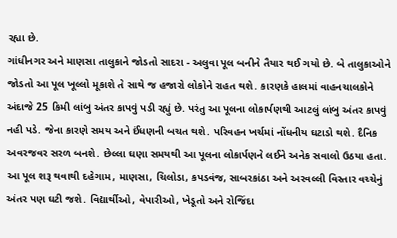રહ્યા છે.
ગાંધીનગર અને માણસા તાલુકાને જોડતો સાદરા - અલુવા પૂલ બનીને તૈયાર થઈ ગયો છે. બે તાલુકાઓને જોડતો આ પૂલ ખૂલ્લો મૂકાશે તે સાથે જ હજારો લોકોને રાહત થશે. કારણકે હાલમાં વાહનચાલકોને અંદાજે 25 કિમી લાંબુ અંતર કાપવું પડી રહ્યું છે. પરંતુ આ પૂલના લોકાર્પણથી આટલું લાંબુ અંતર કાપવું નહી પડે. જેના કારણે સમય અને ઈંધણની બચત થશે. પરિવહન ખર્ચમાં નોંધનીય ઘટાડો થશે. દૈનિક અવરજવર સરળ બનશે. છેલ્લા ઘણા સમયથી આ પૂલના લોકાર્પણને લઈને અનેક સવાલો ઉઠયા હતા. આ પૂલ શરૂ થવાથી દહેગામ, માણસા, ચિલોડા, કપડવંજ, સાબરકાંઠા અને અરવલ્લી વિસ્તાર વચ્ચેનું અંતર પણ ઘટી જશે. વિદ્યાર્થીઓ, વેપારીઓ, ખેડૂતો અને રોજિંદા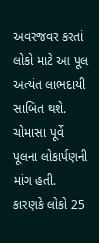અવરજવર કરતાં લોકો માટે આ પૂલ અત્યંત લાભદાયી સાબિત થશે. ચોમાસા પૂર્વે પૂલના લોકાર્પણની માંગ હતી. કારણકે લોકો 25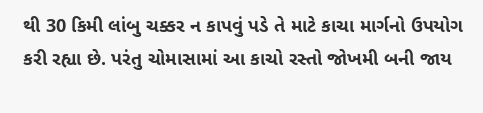થી 30 કિમી લાંબુ ચક્કર ન કાપવું પડે તે માટે કાચા માર્ગનો ઉપયોગ કરી રહ્યા છે. પરંતુ ચોમાસામાં આ કાચો રસ્તો જોખમી બની જાય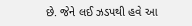છે. જેને લઈ ઝડપથી હવે આ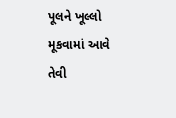પૂલને ખૂલ્લો મૂકવામાં આવે તેવી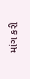માંગ કરી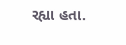રહ્યા હતા.